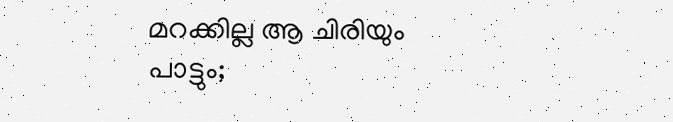മറക്കില്ല ആ ചിരിയും പാട്ടും;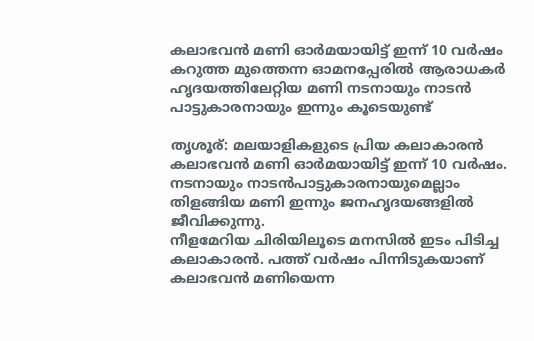കലാഭവൻ മണി ഓർമയായിട്ട് ഇന്ന് 10 വർഷം
കറുത്ത മുത്തെന്ന ഓമനപ്പേരിൽ ആരാധകർ ഹൃദയത്തിലേറ്റിയ മണി നടനായും നാടൻ പാട്ടുകാരനായും ഇന്നും കൂടെയുണ്ട്

തൃശൂര്: മലയാളികളുടെ പ്രിയ കലാകാരൻ കലാഭവൻ മണി ഓർമയായിട്ട് ഇന്ന് 10 വർഷം. നടനായും നാടൻപാട്ടുകാരനായുമെല്ലാം തിളങ്ങിയ മണി ഇന്നും ജനഹൃദയങ്ങളിൽ ജീവിക്കുന്നു.
നീളമേറിയ ചിരിയിലൂടെ മനസിൽ ഇടം പിടിച്ച കലാകാരൻ. പത്ത് വർഷം പിന്നിടുകയാണ് കലാഭവൻ മണിയെന്ന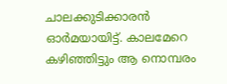ചാലക്കുടിക്കാരൻ ഓർമയായിട്ട്. കാലമേറെ കഴിഞ്ഞിട്ടും ആ നൊമ്പരം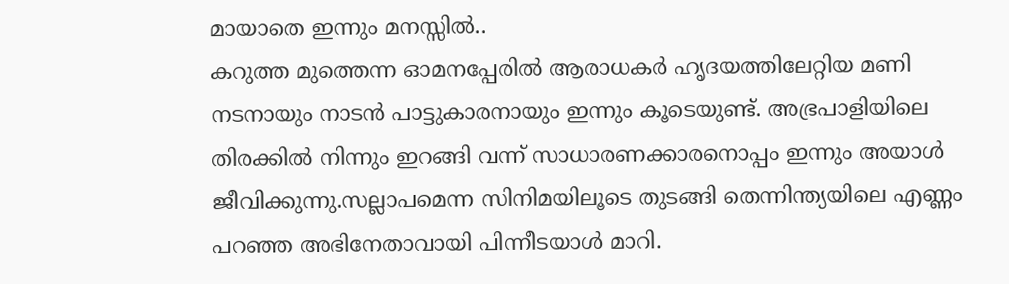മായാതെ ഇന്നും മനസ്സിൽ..
കറുത്ത മുത്തെന്ന ഓമനപ്പേരിൽ ആരാധകർ ഹൃദയത്തിലേറ്റിയ മണി നടനായും നാടൻ പാട്ടുകാരനായും ഇന്നും കൂടെയുണ്ട്. അഭ്രപാളിയിലെ തിരക്കിൽ നിന്നും ഇറങ്ങി വന്ന് സാധാരണക്കാരനൊപ്പം ഇന്നും അയാൾ ജീവിക്കുന്നു.സല്ലാപമെന്ന സിനിമയിലൂടെ തുടങ്ങി തെന്നിന്ത്യയിലെ എണ്ണം പറഞ്ഞ അഭിനേതാവായി പിന്നീടയാൾ മാറി.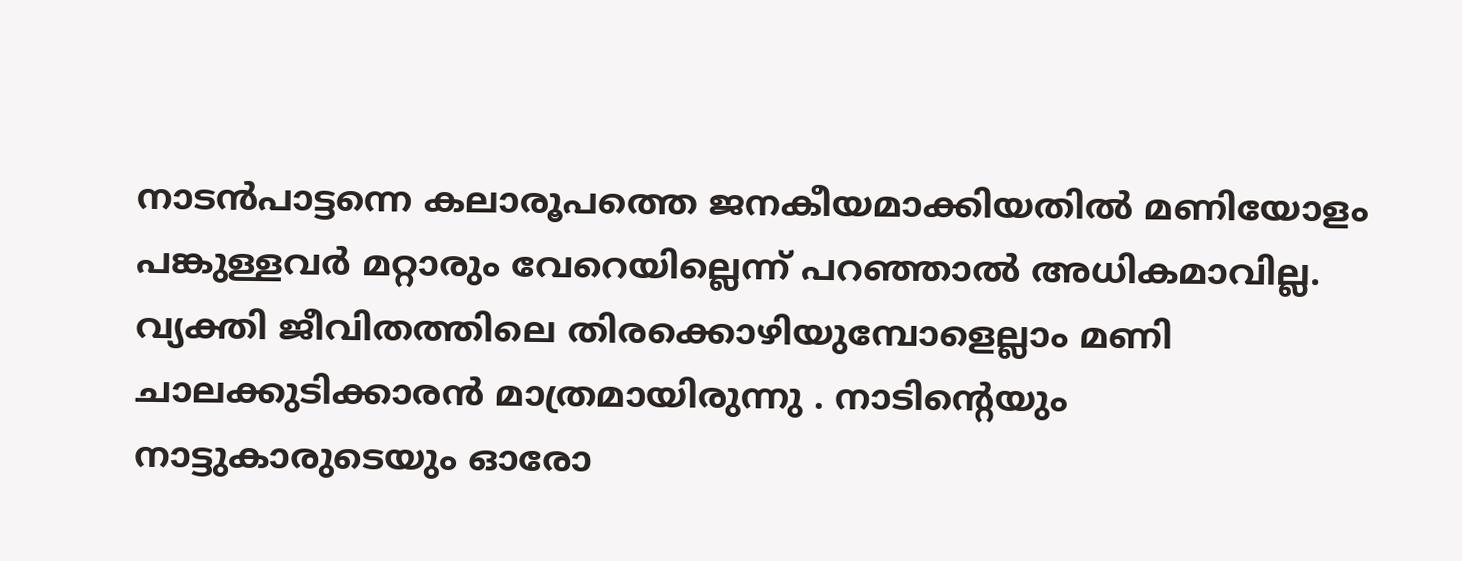നാടൻപാട്ടന്നെ കലാരൂപത്തെ ജനകീയമാക്കിയതിൽ മണിയോളം പങ്കുള്ളവർ മറ്റാരും വേറെയില്ലെന്ന് പറഞ്ഞാൽ അധികമാവില്ല.
വ്യക്തി ജീവിതത്തിലെ തിരക്കൊഴിയുമ്പോളെല്ലാം മണി ചാലക്കുടിക്കാരൻ മാത്രമായിരുന്നു . നാടിന്റെയും നാട്ടുകാരുടെയും ഓരോ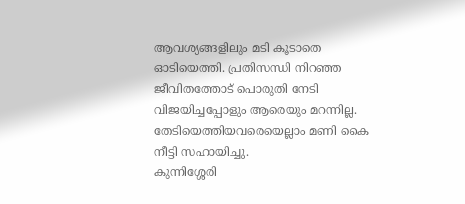ആവശ്യങ്ങളിലും മടി കൂടാതെ ഓടിയെത്തി. പ്രതിസന്ധി നിറഞ്ഞ ജീവിതത്തോട് പൊരുതി നേടി വിജയിച്ചപ്പോളും ആരെയും മറന്നില്ല. തേടിയെത്തിയവരെയെല്ലാം മണി കൈ നീട്ടി സഹായിച്ചു.
കുന്നിശ്ശേരി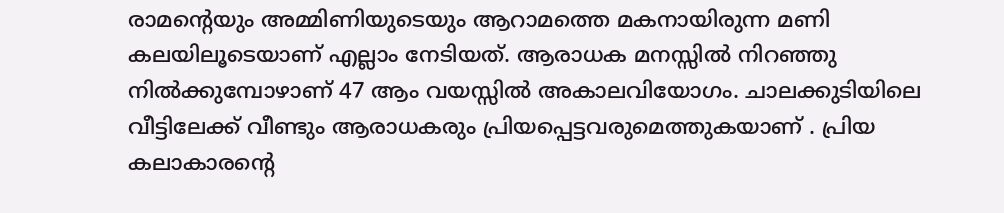രാമന്റെയും അമ്മിണിയുടെയും ആറാമത്തെ മകനായിരുന്ന മണി കലയിലൂടെയാണ് എല്ലാം നേടിയത്. ആരാധക മനസ്സിൽ നിറഞ്ഞു നിൽക്കുമ്പോഴാണ് 47 ആം വയസ്സിൽ അകാലവിയോഗം. ചാലക്കുടിയിലെ വീട്ടിലേക്ക് വീണ്ടും ആരാധകരും പ്രിയപ്പെട്ടവരുമെത്തുകയാണ് . പ്രിയ കലാകാരന്റെ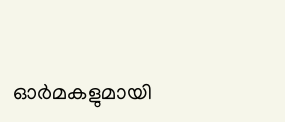ഓർമകളുമായി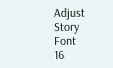Adjust Story Font
16